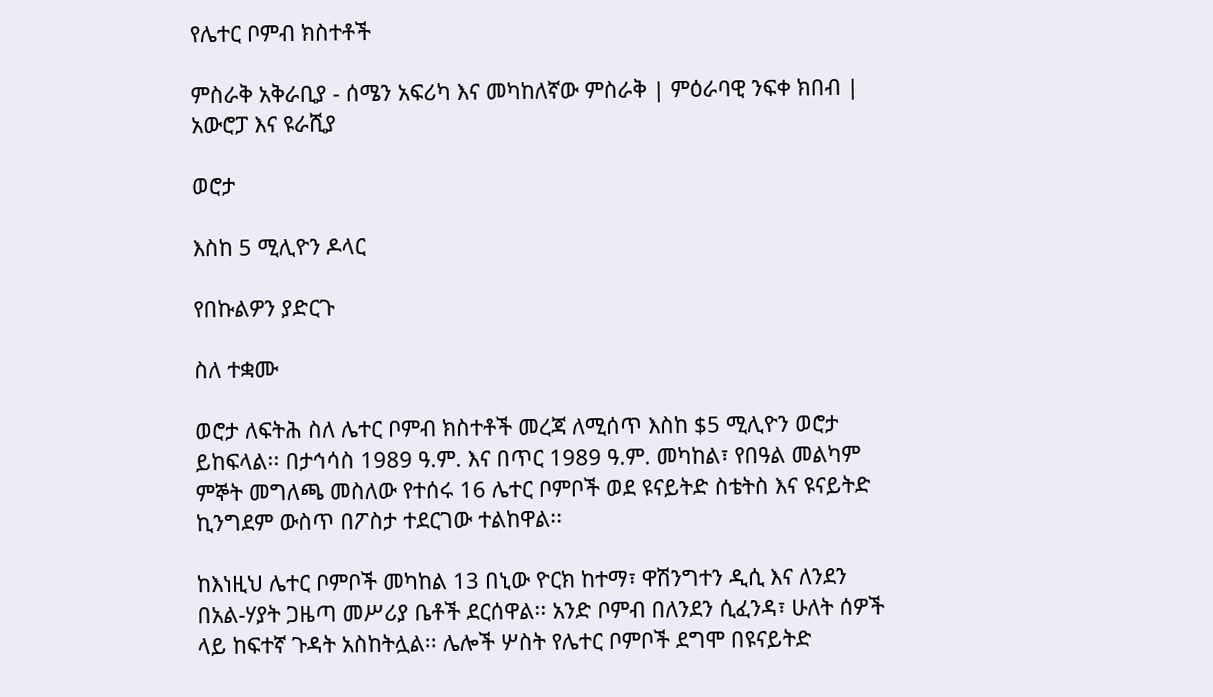የሌተር ቦምብ ክስተቶች

ምስራቅ አቅራቢያ - ሰሜን አፍሪካ እና መካከለኛው ምስራቅ | ምዕራባዊ ንፍቀ ክበብ | አውሮፓ እና ዩራሺያ

ወሮታ

እስከ 5 ሚሊዮን ዶላር

የበኩልዎን ያድርጉ

ስለ ተቋሙ

ወሮታ ለፍትሕ ስለ ሌተር ቦምብ ክስተቶች መረጃ ለሚሰጥ እስከ $5 ሚሊዮን ወሮታ ይከፍላል፡፡ በታኅሳስ 1989 ዓ.ም. እና በጥር 1989 ዓ.ም. መካከል፣ የበዓል መልካም ምኞት መግለጫ መስለው የተሰሩ 16 ሌተር ቦምቦች ወደ ዩናይትድ ስቴትስ እና ዩናይትድ ኪንግደም ውስጥ በፖስታ ተደርገው ተልከዋል፡፡

ከእነዚህ ሌተር ቦምቦች መካከል 13 በኒው ዮርክ ከተማ፣ ዋሽንግተን ዲሲ እና ለንደን በአል-ሃያት ጋዜጣ መሥሪያ ቤቶች ደርሰዋል፡፡ አንድ ቦምብ በለንደን ሲፈንዳ፣ ሁለት ሰዎች ላይ ከፍተኛ ጉዳት አስከትሏል፡፡ ሌሎች ሦስት የሌተር ቦምቦች ደግሞ በዩናይትድ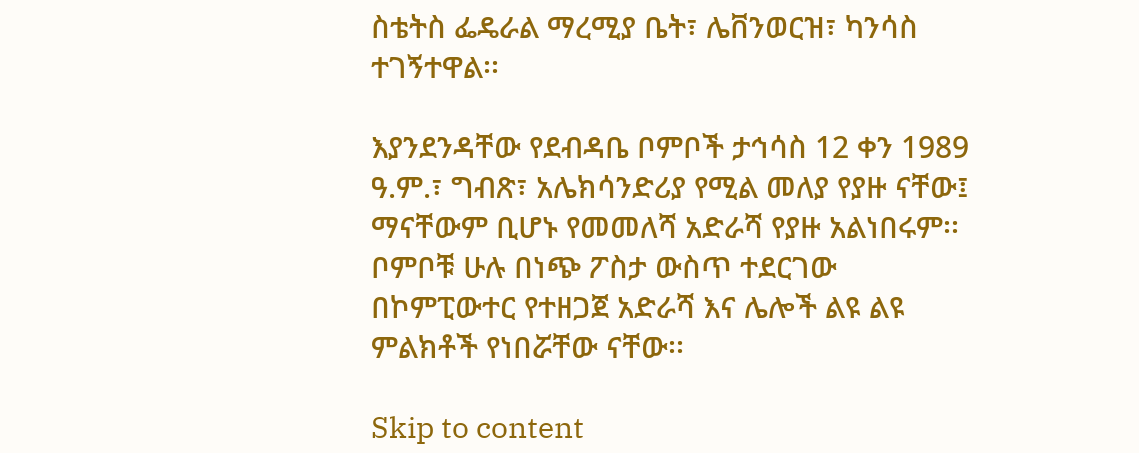ስቴትስ ፌዴራል ማረሚያ ቤት፣ ሌቨንወርዝ፣ ካንሳስ ተገኝተዋል፡፡

እያንደንዳቸው የደብዳቤ ቦምቦች ታኅሳስ 12 ቀን 1989 ዓ.ም.፣ ግብጽ፣ አሌክሳንድሪያ የሚል መለያ የያዙ ናቸው፤ ማናቸውም ቢሆኑ የመመለሻ አድራሻ የያዙ አልነበሩም፡፡ ቦምቦቹ ሁሉ በነጭ ፖስታ ውስጥ ተደርገው በኮምፒውተር የተዘጋጀ አድራሻ እና ሌሎች ልዩ ልዩ ምልክቶች የነበሯቸው ናቸው፡፡

Skip to content